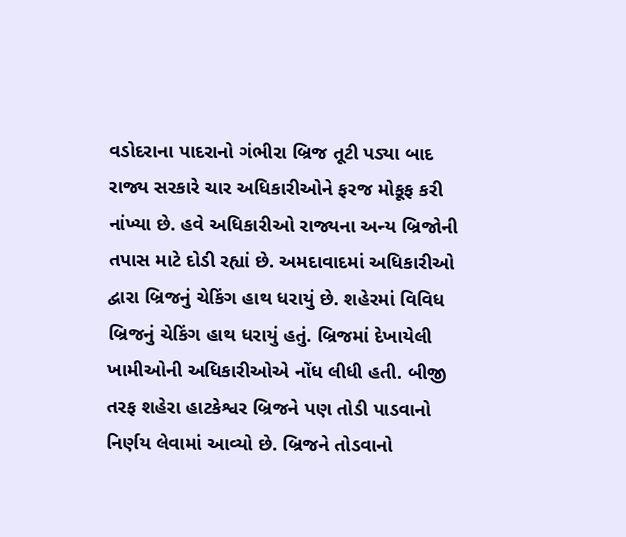વડોદરાના પાદરાનો ગંભીરા બ્રિજ તૂટી પડ્યા બાદ રાજ્ય સરકારે ચાર અધિકારીઓને ફરજ મોકૂફ કરી નાંખ્યા છે. હવે અધિકારીઓ રાજ્યના અન્ય બ્રિજોની તપાસ માટે દોડી રહ્યાં છે. અમદાવાદમાં અધિકારીઓ દ્વારા બ્રિજનું ચેકિંગ હાથ ધરાયું છે. શહેરમાં વિવિધ બ્રિજનું ચેકિંગ હાથ ધરાયું હતું. બ્રિજમાં દેખાયેલી ખામીઓની અધિકારીઓએ નોંધ લીધી હતી. બીજી તરફ શહેરા હાટકેશ્વર બ્રિજને પણ તોડી પાડવાનો નિર્ણય લેવામાં આવ્યો છે. બ્રિજને તોડવાનો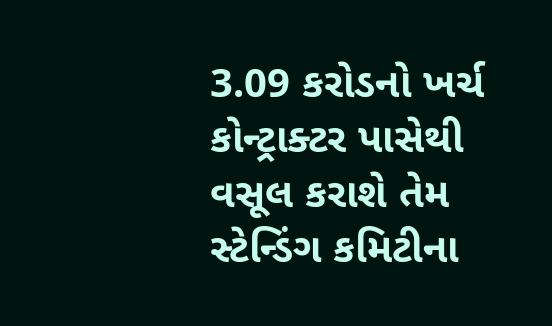3.09 કરોડનો ખર્ચ કોન્ટ્રાક્ટર પાસેથી વસૂલ કરાશે તેમ સ્ટેન્ડિંગ કમિટીના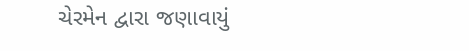ચેરમેન દ્વારા જણાવાયું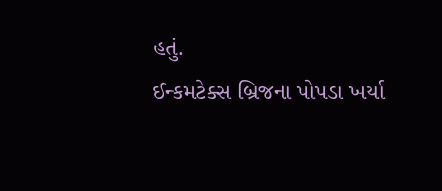હતું.
ઈન્કમટેક્સ બ્રિજના પોપડા ખર્યા